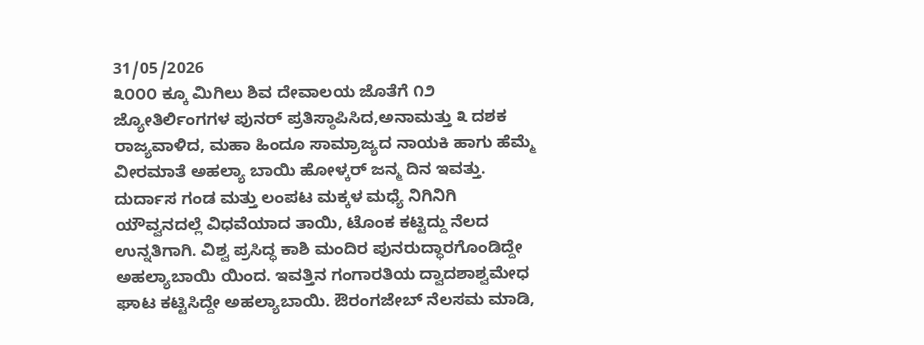31/05/2026
೩೦೦೦ ಕ್ಕೂ ಮಿಗಿಲು ಶಿವ ದೇವಾಲಯ ಜೊತೆಗೆ ೧೨ ಜ್ಯೋತಿರ್ಲಿಂಗಗಳ ಪುನರ್ ಪ್ರತಿಸ್ಠಾಪಿಸಿದ,ಅನಾಮತ್ತು ೩ ದಶಕ ರಾಜ್ಯವಾಳಿದ, ಮಹಾ ಹಿಂದೂ ಸಾಮ್ರಾಜ್ಯದ ನಾಯಕಿ ಹಾಗು ಹೆಮ್ಮೆ ವೀರಮಾತೆ ಅಹಲ್ಯಾ ಬಾಯಿ ಹೋಳ್ಕರ್ ಜನ್ಮ ದಿನ ಇವತ್ತು. ದುರ್ದಾಸ ಗಂಡ ಮತ್ತು ಲಂಪಟ ಮಕ್ಕಳ ಮಧ್ಯೆ ನಿಗಿನಿಗಿ ಯೌವ್ವನದಲ್ಲೆ ವಿಧವೆಯಾದ ತಾಯಿ, ಟೊಂಕ ಕಟ್ಟಿದ್ದು ನೆಲದ ಉನ್ನತಿಗಾಗಿ. ವಿಶ್ವ ಪ್ರಸಿದ್ಧ ಕಾಶಿ ಮಂದಿರ ಪುನರುದ್ಧಾರಗೊಂಡಿದ್ದೇ ಅಹಲ್ಯಾಬಾಯಿ ಯಿಂದ. ಇವತ್ತಿನ ಗಂಗಾರತಿಯ ದ್ವಾದಶಾಶ್ವಮೇಧ ಘಾಟ ಕಟ್ಟಿಸಿದ್ದೇ ಅಹಲ್ಯಾಬಾಯಿ. ಔರಂಗಜೇಬ್ ನೆಲಸಮ ಮಾಡಿ,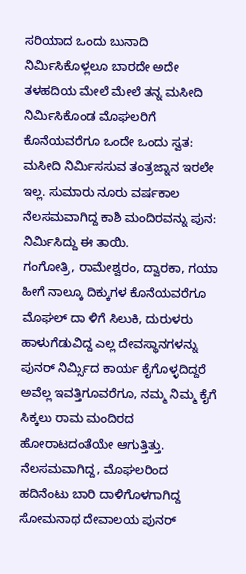ಸರಿಯಾದ ಒಂದು ಬುನಾದಿ ನಿರ್ಮಿಸಿಕೊಳ್ಲಲೂ ಬಾರದೇ ಅದೇ ತಳಹದಿಯ ಮೇಲೆ ಮೇಲೆ ತನ್ನ ಮಸೀದಿ ನಿರ್ಮಿಸಿಕೊಂಡ ಮೊಘಲರಿಗೆ ಕೊನೆಯವರೆಗೂ ಒಂದೇ ಒಂದು ಸ್ವತ: ಮಸೀದಿ ನಿರ್ಮಿಸಸುವ ತಂತ್ರಜ್ನಾನ ಇರಲೇ ಇಲ್ಲ. ಸುಮಾರು ನೂರು ವರ್ಷಕಾಲ ನೆಲಸಮವಾಗಿದ್ದ ಕಾಶಿ ಮಂದಿರವನ್ನು ಪುನ: ನಿರ್ಮಿಸಿದ್ದು ಈ ತಾಯಿ.
ಗಂಗೋತ್ರಿ, ರಾಮೇಶ್ವರಂ, ದ್ವಾರಕಾ, ಗಯಾ ಹೀಗೆ ನಾಲ್ಕೂ ದಿಕ್ಕುಗಳ ಕೊನೆಯವರೆಗೂ ಮೊಘಲ್ ದಾ ಳಿಗೆ ಸಿಲುಕಿ, ದುರುಳರು ಹಾಳುಗೆಡುವಿದ್ದ ಎಲ್ಲ ದೇವಸ್ಥಾನಗಳನ್ನು ಪುನರ್ ನಿರ್ಮ್ಸಿದ ಕಾರ್ಯ ಕೈಗೊಳ್ಳದಿದ್ದರೆ ಅವೆಲ್ಲ ಇವತ್ತಿಗೂವರೆಗೂ, ನಮ್ಮ ನಿಮ್ಮ ಕೈಗೆ ಸಿಕ್ಕಲು ರಾಮ ಮಂದಿರದ ಹೋರಾಟದಂತೆಯೇ ಆಗುತ್ತಿತ್ತು.
ನೆಲಸಮವಾಗಿದ್ದ, ಮೊಘಲರಿಂದ ಹದಿನೆಂಟು ಬಾರಿ ದಾಳಿಗೊಳಗಾಗಿದ್ದ ಸೋಮನಾಥ ದೇವಾಲಯ ಪುನರ್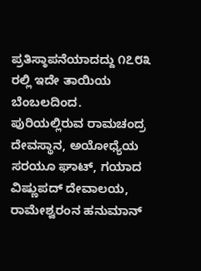ಪ್ರತಿಸ್ಠಾಪನೆಯಾದದ್ದು ೧೭೮೩ ರಲ್ಲಿ ಇದೇ ತಾಯಿಯ ಬೆಂಬಲದಿಂದ. ಪುರಿಯಲ್ಲಿರುವ ರಾಮಚಂದ್ರ ದೇವಸ್ಥಾನ, ಅಯೋಧ್ಯೆಯ ಸರಯೂ ಘಾಟ್, ಗಯಾದ ವಿಷ್ಣುಪದ್ ದೇವಾಲಯ, ರಾಮೇಶ್ವರಂನ ಹನುಮಾನ್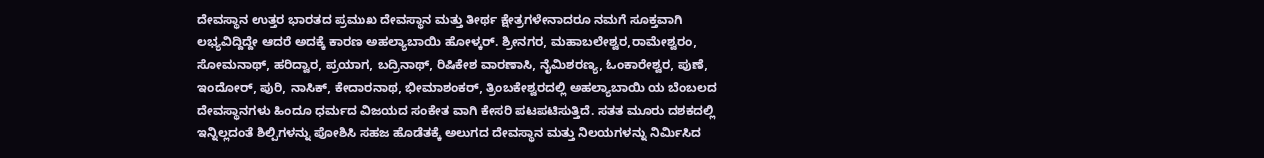ದೇವಸ್ಥಾನ ಉತ್ತರ ಭಾರತದ ಪ್ರಮುಖ ದೇವಸ್ಥಾನ ಮತ್ತು ತೀರ್ಥ ಕ್ಷೇತ್ರಗಳೇನಾದರೂ ನಮಗೆ ಸೂಕ್ತವಾಗಿ ಲಭ್ಯವಿದ್ದಿದ್ದೇ ಆದರೆ ಅದಕ್ಕೆ ಕಾರಣ ಅಹಲ್ಯಾಬಾಯಿ ಹೋಳ್ಕರ್. ಶ್ರೀನಗರ, ಮಹಾಬಲೇಶ್ವರ,ರಾಮೇಶ್ವರಂ, ಸೋಮನಾಥ್, ಹರಿದ್ವಾರ, ಪ್ರಯಾಗ, ಬದ್ರಿನಾಥ್, ರಿಷಿಕೇಶ ವಾರಣಾಸಿ, ನೈಮಿಶರಣ್ಯ, ಓಂಕಾರೇಶ್ವರ, ಪುಣೆ, ಇಂದೋರ್, ಪುರಿ, ನಾಸಿಕ್, ಕೇದಾರನಾಥ, ಭೀಮಾಶಂಕರ್, ತ್ರಿಂಬಕೇಶ್ವರದಲ್ಲಿ ಅಹಲ್ಯಾಬಾಯಿ ಯ ಬೆಂಬಲದ ದೇವಸ್ಥಾನಗಳು ಹಿಂದೂ ಧರ್ಮದ ವಿಜಯದ ಸಂಕೇತ ವಾಗಿ ಕೇಸರಿ ಪಟಪಟಿಸುತ್ತಿದೆ. ಸತತ ಮೂರು ದಶಕದಲ್ಲಿ ಇನ್ನಿಲ್ಲದಂತೆ ಶಿಲ್ಪಿಗಳನ್ನು ಪೋಶಿಸಿ ಸಹಜ ಹೊಡೆತಕ್ಕೆ ಅಲುಗದ ದೇವಸ್ಥಾನ ಮತ್ತು ನಿಲಯಗಳನ್ನು ನಿರ್ಮಿಸಿದ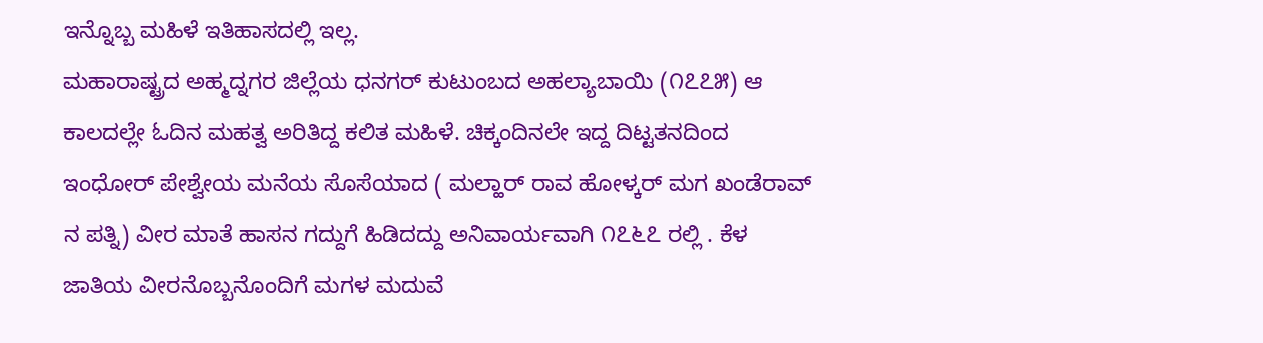ಇನ್ನೊಬ್ಬ ಮಹಿಳೆ ಇತಿಹಾಸದಲ್ಲಿ ಇಲ್ಲ.
ಮಹಾರಾಷ್ಟ್ರದ ಅಹ್ಮದ್ನಗರ ಜಿಲ್ಲೆಯ ಧನಗರ್ ಕುಟುಂಬದ ಅಹಲ್ಯಾಬಾಯಿ (೧೭೭೫) ಆ ಕಾಲದಲ್ಲೇ ಓದಿನ ಮಹತ್ವ ಅರಿತಿದ್ದ ಕಲಿತ ಮಹಿಳೆ. ಚಿಕ್ಕಂದಿನಲೇ ಇದ್ದ ದಿಟ್ಟತನದಿಂದ ಇಂಧೋರ್ ಪೇಶ್ವೇಯ ಮನೆಯ ಸೊಸೆಯಾದ ( ಮಲ್ಹಾರ್ ರಾವ ಹೋಳ್ಕರ್ ಮಗ ಖಂಡೆರಾವ್ ನ ಪತ್ನಿ) ವೀರ ಮಾತೆ ಹಾಸನ ಗದ್ದುಗೆ ಹಿಡಿದದ್ದು ಅನಿವಾರ್ಯವಾಗಿ ೧೭೬೭ ರಲ್ಲಿ . ಕೆಳ ಜಾತಿಯ ವೀರನೊಬ್ಬನೊಂದಿಗೆ ಮಗಳ ಮದುವೆ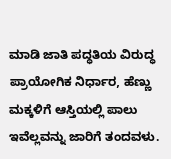ಮಾಡಿ ಜಾತಿ ಪದ್ಧತಿಯ ವಿರುದ್ಧ ಪ್ರಾಯೋಗಿಕ ನಿರ್ಧಾರ, ಹೆಣ್ಣು ಮಕ್ಕಳಿಗೆ ಆಸ್ತಿಯಲ್ಲಿ ಪಾಲು ಇವೆಲ್ಲವನ್ನು ಜಾರಿಗೆ ತಂದವಳು.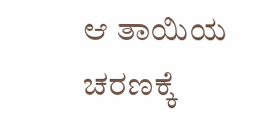ಆ ತಾಯಿಯ ಚರಣಕ್ಕೆ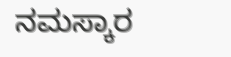ನಮಸ್ಕಾರ